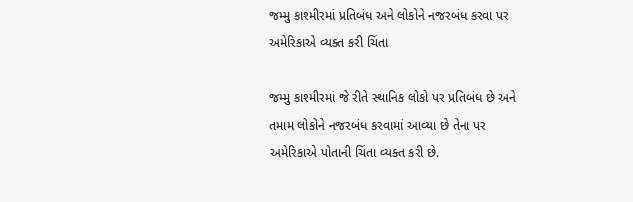જમ્મુ કાશ્મીરમાં પ્રતિબંધ અને લોકોને નજરબંધ કરવા પર અમેરિકાએ વ્યક્ત કરી ચિંતા

જમ્મુ કાશ્મીરમાં જે રીતે સ્થાનિક લોકો પર પ્રતિબંધ છે અને તમામ લોકોને નજરબંધ કરવામાં આવ્યા છે તેના પર અમેરિકાએ પોતાની ચિંતા વ્યક્ત કરી છે.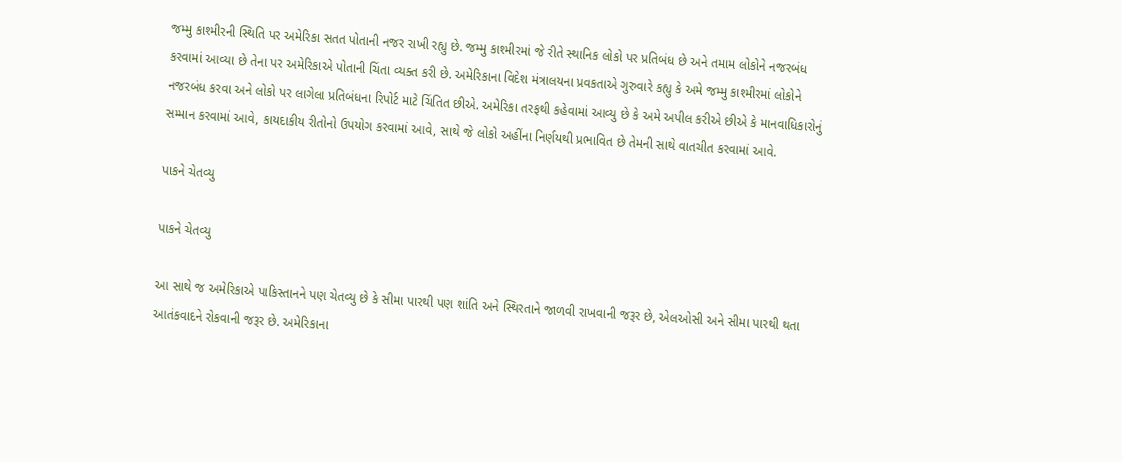જમ્મુ કાશ્મીરની સ્થિતિ પર અમેરિકા સતત પોતાની નજર રાખી રહ્યુ છે. જમ્મુ કાશ્મીરમાં જે રીતે સ્થાનિક લોકો પર પ્રતિબંધ છે અને તમામ લોકોને નજરબંધ કરવામાં આવ્યા છે તેના પર અમેરિકાએ પોતાની ચિંતા વ્યક્ત કરી છે. અમેરિકાના વિદેશ મંત્રાલયના પ્રવકતાએ ગુરુવારે કહ્યુ કે અમે જમ્મુ કાશ્મીરમાં લોકોને નજરબંધ કરવા અને લોકો પર લાગેલા પ્રતિબંધના રિપોર્ટ માટે ચિંતિત છીએ. અમેરિકા તરફથી કહેવામાં આવ્યુ છે કે અમે અપીલ કરીએ છીએ કે માનવાધિકારોનું સમ્માન કરવામાં આવે, કાયદાકીય રીતોનો ઉપયોગ કરવામાં આવે, સાથે જે લોકો અહીંના નિર્ણયથી પ્રભાવિત છે તેમની સાથે વાતચીત કરવામાં આવે.

પાકને ચેતવ્યુ

પાકને ચેતવ્યુ

આ સાથે જ અમેરિકાએ પાકિસ્તાનને પણ ચેતવ્યુ છે કે સીમા પારથી પણ શાંતિ અને સ્થિરતાને જાળવી રાખવાની જરૂર છે, એલઓસી અને સીમા પારથી થતા આતંકવાદને રોકવાની જરૂર છે. અમેરિકાના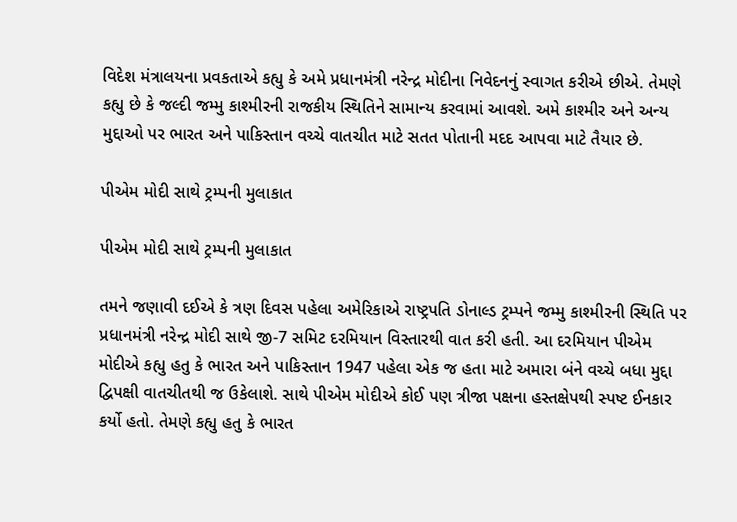વિદેશ મંત્રાલયના પ્રવકતાએ કહ્યુ કે અમે પ્રધાનમંત્રી નરેન્દ્ર મોદીના નિવેદનનું સ્વાગત કરીએ છીએ. તેમણે કહ્યુ છે કે જલ્દી જમ્મુ કાશ્મીરની રાજકીય સ્થિતિને સામાન્ય કરવામાં આવશે. અમે કાશ્મીર અને અન્ય મુદ્દાઓ પર ભારત અને પાકિસ્તાન વચ્ચે વાતચીત માટે સતત પોતાની મદદ આપવા માટે તૈયાર છે.

પીએમ મોદી સાથે ટ્રમ્પની મુલાકાત

પીએમ મોદી સાથે ટ્રમ્પની મુલાકાત

તમને જણાવી દઈએ કે ત્રણ દિવસ પહેલા અમેરિકાએ રાષ્ટ્રપતિ ડોનાલ્ડ ટ્રમ્પને જમ્મુ કાશ્મીરની સ્થિતિ પર પ્રધાનમંત્રી નરેન્દ્ર મોદી સાથે જી-7 સમિટ દરમિયાન વિસ્તારથી વાત કરી હતી. આ દરમિયાન પીએમ મોદીએ કહ્યુ હતુ કે ભારત અને પાકિસ્તાન 1947 પહેલા એક જ હતા માટે અમારા બંને વચ્ચે બધા મુદ્દા દ્વિપક્ષી વાતચીતથી જ ઉકેલાશે. સાથે પીએમ મોદીએ કોઈ પણ ત્રીજા પક્ષના હસ્તક્ષેપથી સ્પષ્ટ ઈનકાર કર્યો હતો. તેમણે કહ્યુ હતુ કે ભારત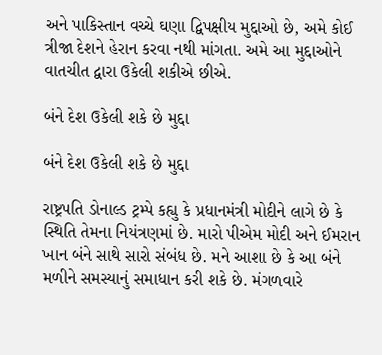અને પાકિસ્તાન વચ્ચે ઘણા દ્વિપક્ષીય મુદ્દાઓ છે, અમે કોઈ ત્રીજા દેશને હેરાન કરવા નથી માંગતા. અમે આ મુદ્દાઓને વાતચીત દ્વારા ઉકેલી શકીએ છીએ.

બંને દેશ ઉકેલી શકે છે મુદ્દા

બંને દેશ ઉકેલી શકે છે મુદ્દા

રાષ્ટ્રપતિ ડોનાલ્ડ ટ્રમ્પે કહ્યુ કે પ્રધાનમંત્રી મોદીને લાગે છે કે સ્થિતિ તેમના નિયંત્રણમાં છે. મારો પીએમ મોદી અને ઈમરાન ખાન બંને સાથે સારો સંબંધ છે. મને આશા છે કે આ બંને મળીને સમસ્યાનું સમાધાન કરી શકે છે. મંગળવારે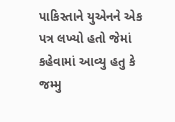પાકિસ્તાને યુએનને એક પત્ર લખ્યો હતો જેમાં કહેવામાં આવ્યુ હતુ કે જમ્મુ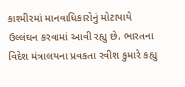કાશ્મીરમાં માનવાધિકારોનું મોટાપાયે ઉલ્લંઘન કરવામાં આવી રહ્યુ છે. ભારતના વિદેશ મંત્રાલયના પ્રવકતા રવીશ કુમારે કહ્યુ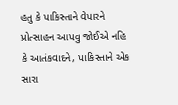હતુ કે પાકિસ્તાને વેપારને પ્રોત્સાહન આપવુ જોઈએ નહિ કે આતંકવાદને, પાકિસ્તાને એક સારા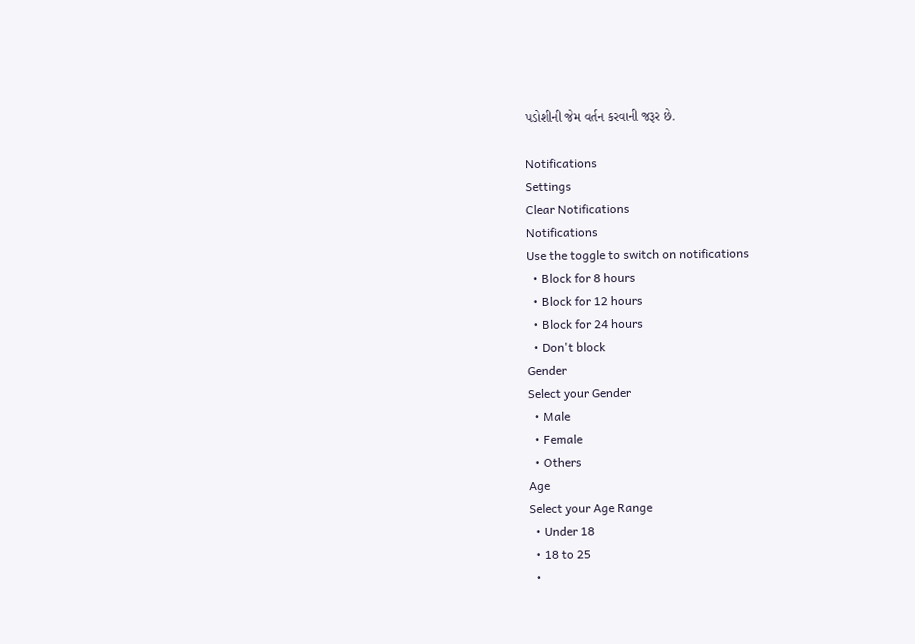પડોશીની જેમ વર્તન કરવાની જરૂર છે.

Notifications
Settings
Clear Notifications
Notifications
Use the toggle to switch on notifications
  • Block for 8 hours
  • Block for 12 hours
  • Block for 24 hours
  • Don't block
Gender
Select your Gender
  • Male
  • Female
  • Others
Age
Select your Age Range
  • Under 18
  • 18 to 25
  •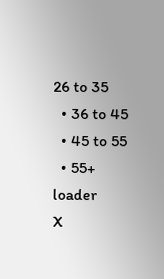26 to 35
  • 36 to 45
  • 45 to 55
  • 55+
loader
X